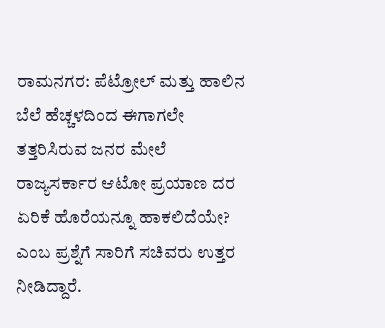ರಾಮನಗರ: ಪೆಟ್ರೋಲ್ ಮತ್ತು ಹಾಲಿನ ಬೆಲೆ ಹೆಚ್ಚಳದಿಂದ ಈಗಾಗಲೇ ತತ್ತರಿಸಿರುವ ಜನರ ಮೇಲೆ ರಾಜ್ಯಸರ್ಕಾರ ಆಟೋ ಪ್ರಯಾಣ ದರ ಏರಿಕೆ ಹೊರೆಯನ್ನೂ ಹಾಕಲಿದೆಯೇ? ಎಂಬ ಪ್ರಶ್ನೆಗೆ ಸಾರಿಗೆ ಸಚಿವರು ಉತ್ತರ ನೀಡಿದ್ದಾರೆ.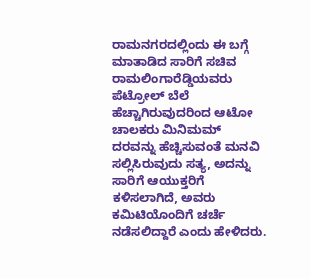ರಾಮನಗರದಲ್ಲಿಂದು ಈ ಬಗ್ಗೆ ಮಾತಾಡಿದ ಸಾರಿಗೆ ಸಚಿವ ರಾಮಲಿಂಗಾರೆಡ್ಡಿಯವರು ಪೆಟ್ರೋಲ್ ಬೆಲೆ ಹೆಚ್ಚಾಗಿರುವುದರಿಂದ ಆಟೋ ಚಾಲಕರು ಮಿನಿಮಮ್ ದರವನ್ನು ಹೆಚ್ಚಿಸುವಂತೆ ಮನವಿ ಸಲ್ಲಿಸಿರುವುದು ಸತ್ಯ, ಅದನ್ನು ಸಾರಿಗೆ ಆಯುಕ್ತರಿಗೆ ಕಳಿಸಲಾಗಿದೆ, ಅವರು ಕಮಿಟಿಯೊಂದಿಗೆ ಚರ್ಚೆ ನಡೆಸಲಿದ್ದಾರೆ ಎಂದು ಹೇಳಿದರು.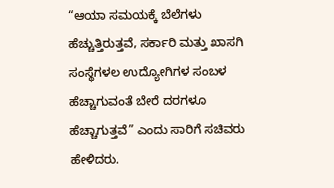“ಆಯಾ ಸಮಯಕ್ಕೆ ಬೆಲೆಗಳು ಹೆಚ್ಚುತ್ತಿರುತ್ತವೆ, ಸರ್ಕಾರಿ ಮತ್ತು ಖಾಸಗಿ ಸಂಸ್ಥೆಗಳಲ ಉದ್ಯೋಗಿಗಳ ಸಂಬಳ ಹೆಚ್ಚಾಗುವಂತೆ ಬೇರೆ ದರಗಳೂ ಹೆಚ್ಚಾಗುತ್ತವೆ” ಎಂದು ಸಾರಿಗೆ ಸಚಿವರು ಹೇಳಿದರು.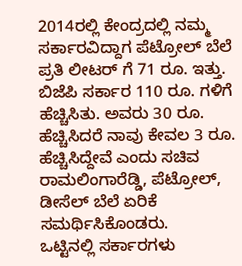2014ರಲ್ಲಿ ಕೇಂದ್ರದಲ್ಲಿ ನಮ್ಮ ಸರ್ಕಾರವಿದ್ದಾಗ ಪೆಟ್ರೋಲ್ ಬೆಲೆ ಪ್ರತಿ ಲೀಟರ್ ಗೆ 71 ರೂ. ಇತ್ತು. ಬಿಜೆಪಿ ಸರ್ಕಾರ 110 ರೂ. ಗಳಿಗೆ ಹೆಚ್ಚಿಸಿತು. ಅವರು 30 ರೂ. ಹೆಚ್ಚಿಸಿದರೆ ನಾವು ಕೇವಲ 3 ರೂ. ಹೆಚ್ಚಿಸಿದ್ದೇವೆ ಎಂದು ಸಚಿವ ರಾಮಲಿಂಗಾರೆಡ್ಡಿ, ಪೆಟ್ರೋಲ್, ಡೀಸೆಲ್ ಬೆಲೆ ಏರಿಕೆ ಸಮರ್ಥಿಸಿಕೊಂಡರು.
ಒಟ್ಟಿನಲ್ಲಿ ಸರ್ಕಾರಗಳು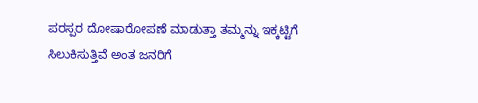ಪರಸ್ಪರ ದೋಷಾರೋಪಣೆ ಮಾಡುತ್ತಾ ತಮ್ಮನ್ನು ಇಕ್ಕಟ್ಟಿಗೆ ಸಿಲುಕಿಸುತ್ತಿವೆ ಅಂತ ಜನರಿಗೆ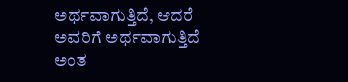ಅರ್ಥವಾಗುತ್ತಿದೆ, ಆದರೆ ಅವರಿಗೆ ಅರ್ಥವಾಗುತ್ತಿದೆ ಅಂತ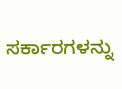ಸರ್ಕಾರಗಳನ್ನು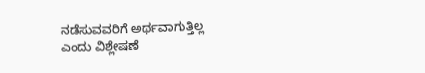ನಡೆಸುವವರಿಗೆ ಅರ್ಥವಾಗುತ್ತಿಲ್ಲ ಎಂದು ವಿಶ್ಲೇಷಣೆ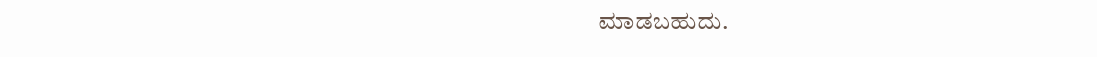ಮಾಡಬಹುದು.